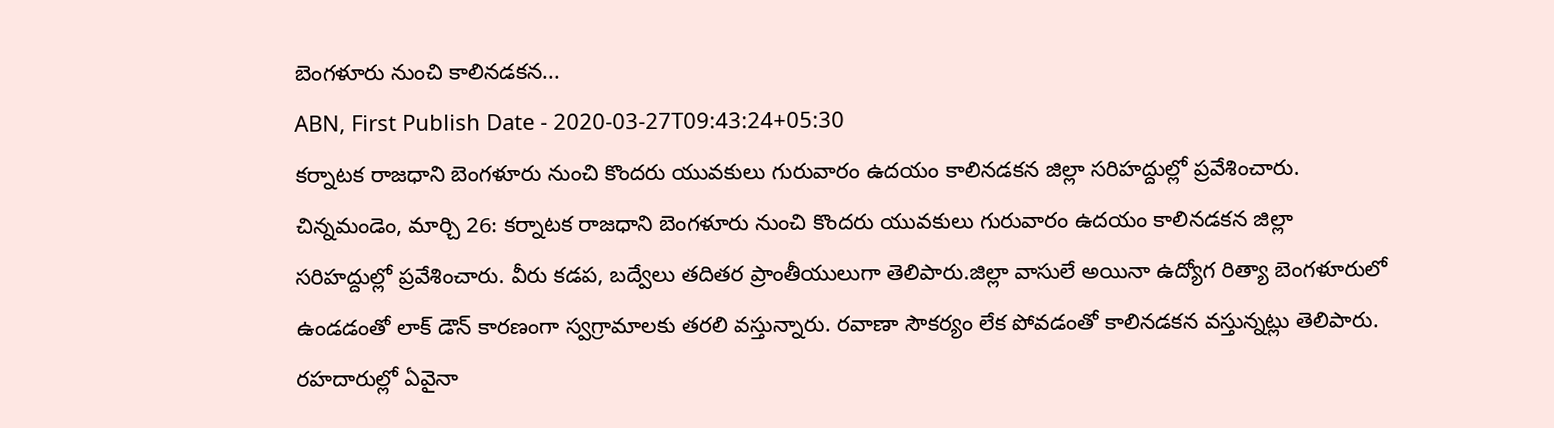బెంగళూరు నుంచి కాలినడకన...
ABN, First Publish Date - 2020-03-27T09:43:24+05:30
కర్నాటక రాజధాని బెంగళూరు నుంచి కొందరు యువకులు గురువారం ఉదయం కాలినడకన జిల్లా సరిహద్దుల్లో ప్రవేశించారు.
చిన్నమండెం, మార్చి 26: కర్నాటక రాజధాని బెంగళూరు నుంచి కొందరు యువకులు గురువారం ఉదయం కాలినడకన జిల్లా సరిహద్దుల్లో ప్రవేశించారు. వీరు కడప, బద్వేలు తదితర ప్రాంతీయులుగా తెలిపారు.జిల్లా వాసులే అయినా ఉద్యోగ రిత్యా బెంగళూరులో ఉండడంతో లాక్ డౌన్ కారణంగా స్వగ్రామాలకు తరలి వస్తున్నారు. రవాణా సౌకర్యం లేక పోవడంతో కాలినడకన వస్తున్నట్లు తెలిపారు. రహదారుల్లో ఏవైనా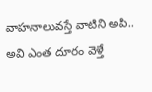వాహనాలువస్తే వాటిని అపి.. అవి ఎంత దూరం వెళ్తే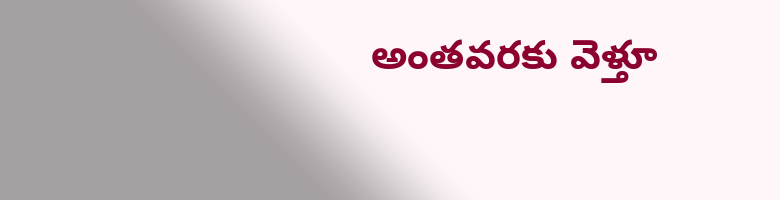అంతవరకు వెళ్తూ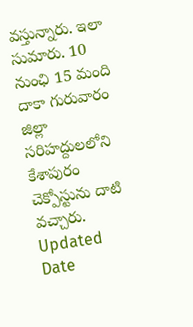వస్తున్నారు. ఇలా సుమారు. 10 నుంఛి 15 మంది దాకా గురువారం జిల్లా సరిహద్దులలోని కేశాపురం చెక్పోస్టును దాటి వచ్చారు.
Updated Date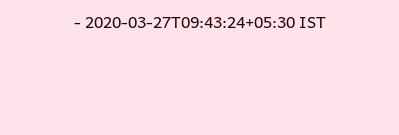- 2020-03-27T09:43:24+05:30 IST